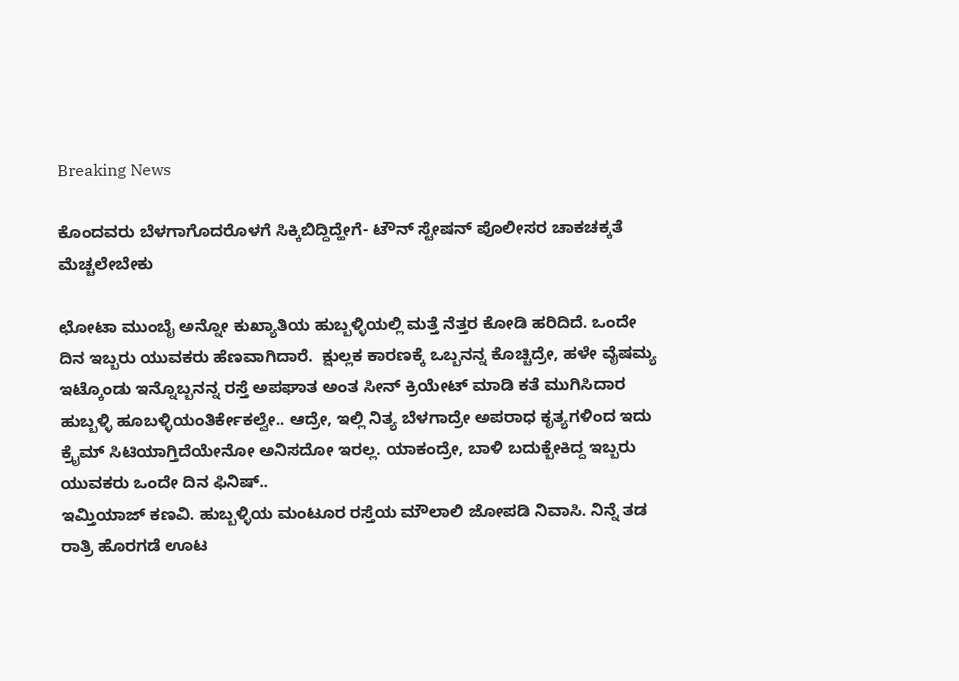Breaking News

ಕೊಂದವರು ಬೆಳಗಾಗೊದರೊಳಗೆ ಸಿಕ್ಕಿಬಿದ್ದಿದ್ಹೇಗೆ- ಟೌನ್ ಸ್ಟೇಷನ್ ಪೊಲೀಸರ ಚಾಕಚಕ್ಕತೆ ಮೆಚ್ಚಲೇಬೇಕು

ಛೋಟಾ ಮುಂಬೈ ಅನ್ನೋ ಕುಖ್ಯಾತಿಯ ಹುಬ್ಬಳ್ಳಿಯಲ್ಲಿ ಮತ್ತೆ ನೆತ್ತರ ಕೋಡಿ ಹರಿದಿದೆ. ಒಂದೇ ದಿನ ಇಬ್ಬರು ಯುವಕರು ಹೆಣವಾಗಿದಾರೆ.  ಕ್ಷುಲ್ಲಕ ಕಾರಣಕ್ಕೆ ಒಬ್ಬನನ್ನ ಕೊಚ್ಚಿದ್ರೇ, ಹಳೇ ವೈಷಮ್ಯ ಇಟ್ಕೊಂಡು ಇನ್ನೊಬ್ಬನನ್ನ ರಸ್ತೆ ಅಪಘಾತ ಅಂತ ಸೀನ್ ಕ್ರಿಯೇಟ್ ಮಾಡಿ ಕತೆ ಮುಗಿಸಿದಾರ
ಹುಬ್ಬಳ್ಳಿ ಹೂಬಳ್ಳಿಯಂತಿರ್ಕೇಕಲ್ವೇ.. ಆದ್ರೇ, ಇಲ್ಲಿ ನಿತ್ಯ ಬೆಳಗಾದ್ರೇ ಅಪರಾಧ ಕೃತ್ಯಗಳಿಂದ ಇದು ಕ್ರೈಮ್ ಸಿಟಿಯಾಗ್ತಿದೆಯೇನೋ ಅನಿಸದೋ ಇರಲ್ಲ. ಯಾಕಂದ್ರೇ, ಬಾಳಿ ಬದುಕ್ಬೇಕಿದ್ದ ಇಬ್ಬರು ಯುವಕರು ಒಂದೇ ದಿನ ಫಿನಿಷ್..
ಇಮ್ತಿಯಾಜ್ ಕಣವಿ. ಹುಬ್ಬಳ್ಳಿಯ ಮಂಟೂರ ರಸ್ತೆಯ ಮೌಲಾಲಿ ಜೋಪಡಿ ನಿವಾಸಿ. ನಿನ್ನೆ ತಡ ರಾತ್ರಿ ಹೊರಗಡೆ ಊಟ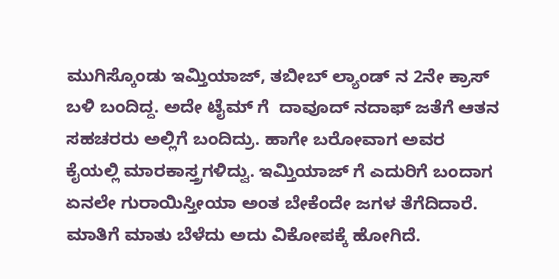ಮುಗಿಸ್ಕೊಂಡು ಇಮ್ತಿಯಾಜ್, ತಬೀಬ್ ಲ್ಯಾಂಡ್ ನ 2ನೇ ಕ್ರಾಸ್ ಬಳಿ ಬಂದಿದ್ದ. ಅದೇ ಟೈಮ್ ಗೆ  ದಾವೂದ್ ನದಾಫ್ ಜತೆಗೆ ಆತನ ಸಹಚರರು ಅಲ್ಲಿಗೆ ಬಂದಿದ್ರು. ಹಾಗೇ ಬರೋವಾಗ ಅವರ ಕೈಯಲ್ಲಿ ಮಾರಕಾಸ್ತ್ರಗಳಿದ್ವು. ಇಮ್ತಿಯಾಜ್ ಗೆ ಎದುರಿಗೆ ಬಂದಾಗ ಏನಲೇ ಗುರಾಯಿಸ್ತೀಯಾ ಅಂತ ಬೇಕೆಂದೇ ಜಗಳ ತೆಗೆದಿದಾರೆ. ಮಾತಿಗೆ ಮಾತು ಬೆಳೆದು ಅದು ವಿಕೋಪಕ್ಕೆ ಹೋಗಿದೆ.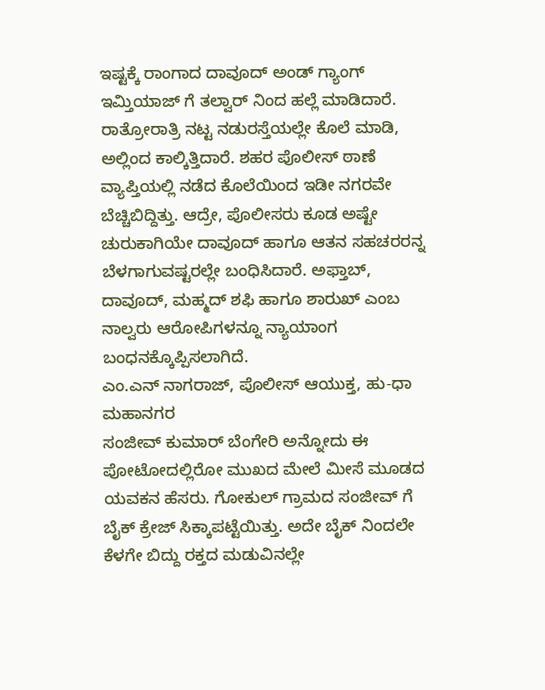ಇಷ್ಟಕ್ಕೆ ರಾಂಗಾದ ದಾವೂದ್ ಅಂಡ್ ಗ್ಯಾಂಗ್ ಇಮ್ತಿಯಾಜ್ ಗೆ ತಲ್ವಾರ್ ನಿಂದ ಹಲ್ಲೆ ಮಾಡಿದಾರೆ. ರಾತ್ರೋರಾತ್ರಿ ನಟ್ಟ ನಡುರಸ್ತೆಯಲ್ಲೇ ಕೊಲೆ ಮಾಡಿ, ಅಲ್ಲಿಂದ ಕಾಲ್ಕಿತ್ತಿದಾರೆ. ಶಹರ ಪೊಲೀಸ್ ಠಾಣೆ ವ್ಯಾಪ್ತಿಯಲ್ಲಿ ನಡೆದ ಕೊಲೆಯಿಂದ ಇಡೀ ನಗರವೇ ಬೆಚ್ಚಿಬಿದ್ದಿತ್ತು. ಆದ್ರೇ, ಪೊಲೀಸರು ಕೂಡ ಅಷ್ಟೇ ಚುರುಕಾಗಿಯೇ ದಾವೂದ್ ಹಾಗೂ ಆತನ ಸಹಚರರನ್ನ ಬೆಳಗಾಗುವಷ್ಟರಲ್ಲೇ ಬಂಧಿಸಿದಾರೆ. ಅಫ್ತಾಬ್, ದಾವೂದ್, ಮಹ್ಮದ್ ಶಫಿ ಹಾಗೂ ಶಾರುಖ್ ಎಂಬ ನಾಲ್ವರು ಆರೋಪಿಗಳನ್ನೂ ನ್ಯಾಯಾಂಗ ಬಂಧನಕ್ಕೊಪ್ಪಿಸಲಾಗಿದೆ.
ಎಂ.ಎನ್ ನಾಗರಾಜ್, ಪೊಲೀಸ್ ಆಯುಕ್ತ, ಹು-ಧಾ ಮಹಾನಗರ
ಸಂಜೀವ್ ಕುಮಾರ್ ಬೆಂಗೇರಿ ಅನ್ನೋದು ಈ ಪೋಟೋದಲ್ಲಿರೋ ಮುಖದ ಮೇಲೆ ಮೀಸೆ ಮೂಡದ ಯವಕನ ಹೆಸರು. ಗೋಕುಲ್ ಗ್ರಾಮದ ಸಂಜೀವ್ ಗೆ ಬೈಕ್ ಕ್ರೇಜ್ ಸಿಕ್ಕಾಪಟ್ಟೆಯಿತ್ತು. ಅದೇ ಬೈಕ್ ನಿಂದಲೇ ಕೆಳಗೇ ಬಿದ್ದು ರಕ್ತದ ಮಡುವಿನಲ್ಲೇ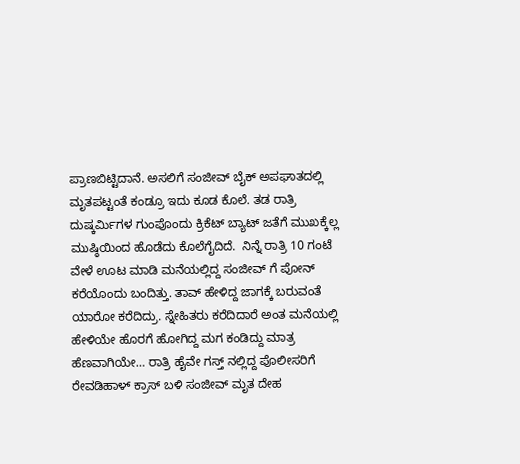ಪ್ರಾಣಬಿಟ್ಟಿದಾನೆ. ಅಸಲಿಗೆ ಸಂಜೀವ್ ಬೈಕ್ ಅಪಘಾತದಲ್ಲಿ ಮೃತಪಟ್ಟಂತೆ ಕಂಡ್ರೂ ಇದು ಕೂಡ ಕೊಲೆ. ತಡ ರಾತ್ರಿ ದುಷ್ಕರ್ಮಿಗಳ ಗುಂಪೊಂದು ಕ್ರಿಕೆಟ್ ಬ್ಯಾಟ್ ಜತೆಗೆ ಮುಖಕ್ಕೆಲ್ಲ ಮುಷ್ಠಿಯಿಂದ ಹೊಡೆದು ಕೊಲೆಗೈದಿದೆ.  ನಿನ್ನೆ ರಾತ್ರಿ 10 ಗಂಟೆ ವೇಳೆ ಊಟ ಮಾಡಿ ಮನೆಯಲ್ಲಿದ್ದ ಸಂಜೀವ್ ಗೆ ಪೋನ್ ಕರೆಯೊಂದು ಬಂದಿತ್ತು. ತಾವ್ ಹೇಳಿದ್ದ ಜಾಗಕ್ಕೆ ಬರುವಂತೆ ಯಾರೋ ಕರೆದಿದ್ರು. ಸ್ನೇಹಿತರು ಕರೆದಿದಾರೆ ಅಂತ ಮನೆಯಲ್ಲಿ ಹೇಳಿಯೇ ಹೊರಗೆ ಹೋಗಿದ್ದ ಮಗ ಕಂಡಿದ್ದು ಮಾತ್ರ ಹೆಣವಾಗಿಯೇ… ರಾತ್ರಿ ಹೈವೇ ಗಸ್ತ್ ನಲ್ಲಿದ್ದ ಪೊಲೀಸರಿಗೆ ರೇವಡಿಹಾಳ್ ಕ್ರಾಸ್ ಬಳಿ ಸಂಜೀವ್ ಮೃತ ದೇಹ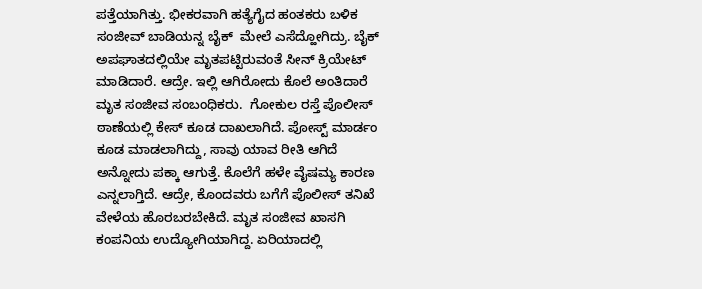ಪತ್ತೆಯಾಗಿತ್ತು. ಭೀಕರವಾಗಿ ಹತ್ಯೆಗೈದ ಹಂತಕರು ಬಳಿಕ ಸಂಜೀವ್ ಬಾಡಿಯನ್ನ ಬೈಕ್  ಮೇಲೆ ಎಸೆದ್ಹೋಗಿದ್ರು. ಬೈಕ್ ಅಪಘಾತದಲ್ಲಿಯೇ ಮೃತಪಟ್ಟಿರುವಂತೆ ಸೀನ್ ಕ್ರಿಯೇಟ್ ಮಾಡಿದಾರೆ. ಆದ್ರೇ. ಇಲ್ಲಿ ಆಗಿರೋದು ಕೊಲೆ ಅಂತಿದಾರೆ ಮೃತ ಸಂಜೀವ ಸಂಬಂಧಿಕರು.  ಗೋಕುಲ ರಸ್ತೆ ಪೊಲೀಸ್ ಠಾಣೆಯಲ್ಲಿ ಕೇಸ್ ಕೂಡ ದಾಖಲಾಗಿದೆ. ಪೋಸ್ಟ್ ಮಾರ್ಡಂ ಕೂಡ ಮಾಡಲಾಗಿದ್ದು, ಸಾವು ಯಾವ ರೀತಿ ಆಗಿದೆ ಅನ್ನೋದು ಪಕ್ಕಾ ಆಗುತ್ತೆ. ಕೊಲೆಗೆ ಹಳೇ ವೈಷಮ್ಯ ಕಾರಣ ಎನ್ನಲಾಗ್ತಿದೆ. ಆದ್ರೇ, ಕೊಂದವರು ಬಗೆಗೆ ಪೊಲೀಸ್ ತನಿಖೆ ವೇಳೆಯ ಹೊರಬರಬೇಕಿದೆ. ಮೃತ ಸಂಜೀವ ಖಾಸಗಿ ಕಂಪನಿಯ ಉದ್ಯೋಗಿಯಾಗಿದ್ದ. ಏರಿಯಾದಲ್ಲಿ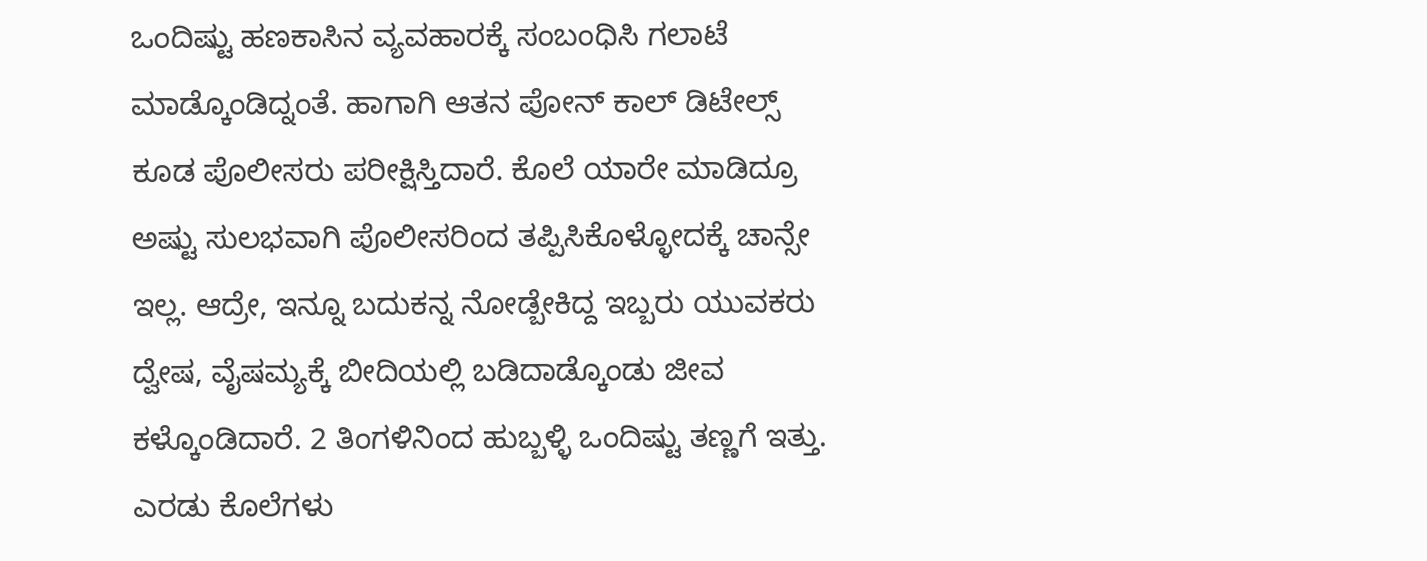ಒಂದಿಷ್ಟು ಹಣಕಾಸಿನ ವ್ಯವಹಾರಕ್ಕೆ ಸಂಬಂಧಿಸಿ ಗಲಾಟೆ ಮಾಡ್ಕೊಂಡಿದ್ನಂತೆ. ಹಾಗಾಗಿ ಆತನ ಪೋನ್ ಕಾಲ್ ಡಿಟೇಲ್ಸ್ ಕೂಡ ಪೊಲೀಸರು ಪರೀಕ್ಷಿಸ್ತಿದಾರೆ. ಕೊಲೆ ಯಾರೇ ಮಾಡಿದ್ರೂ ಅಷ್ಟು ಸುಲಭವಾಗಿ ಪೊಲೀಸರಿಂದ ತಪ್ಪಿಸಿಕೊಳ್ಳೋದಕ್ಕೆ ಚಾನ್ಸೇ ಇಲ್ಲ. ಆದ್ರೇ, ಇನ್ನೂ ಬದುಕನ್ನ ನೋಡ್ಬೇಕಿದ್ದ ಇಬ್ಬರು ಯುವಕರು ದ್ವೇಷ, ವೈಷಮ್ಯಕ್ಕೆ ಬೀದಿಯಲ್ಲಿ ಬಡಿದಾಡ್ಕೊಂಡು ಜೀವ ಕಳ್ಕೊಂಡಿದಾರೆ. 2 ತಿಂಗಳಿನಿಂದ ಹುಬ್ಬಳ್ಳಿ ಒಂದಿಷ್ಟು ತಣ್ಣಗೆ ಇತ್ತು. ಎರಡು ಕೊಲೆಗಳು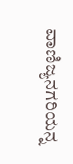ವಾಣಿಜ್ಯನಗರಿಯನ್ನ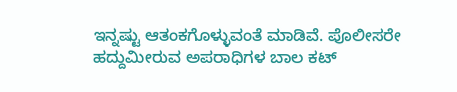ಇನ್ನಷ್ಟು ಆತಂಕಗೊಳ್ಳುವಂತೆ ಮಾಡಿವೆ. ಪೊಲೀಸರೇ ಹದ್ದುಮೀರುವ ಅಪರಾಧಿಗಳ ಬಾಲ ಕಟ್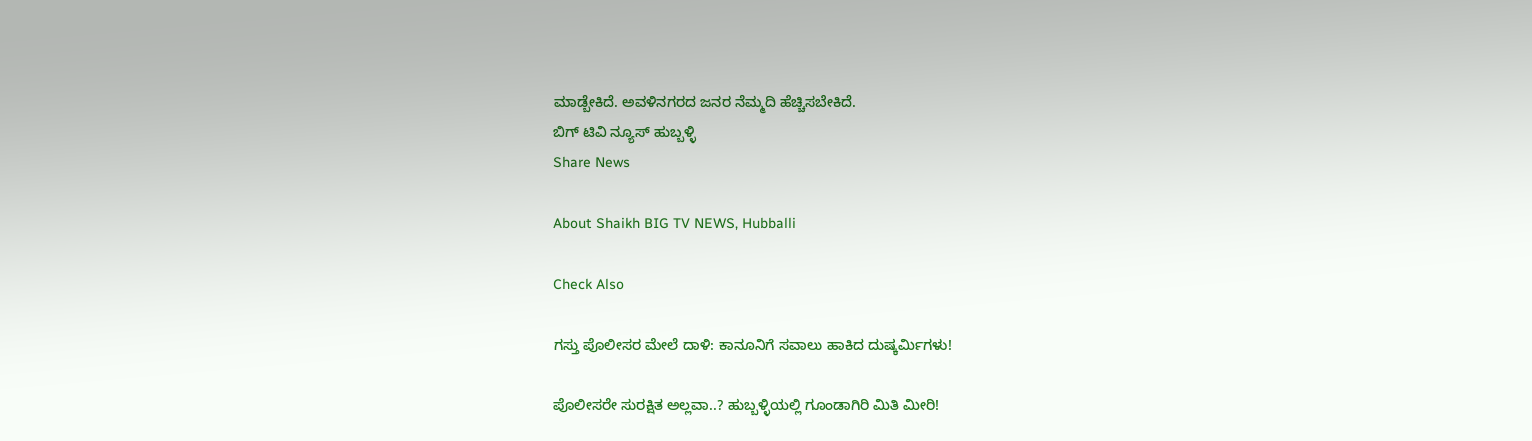ಮಾಡ್ಬೇಕಿದೆ. ಅವಳಿನಗರದ ಜನರ ನೆಮ್ಮದಿ ಹೆಚ್ಚಿಸಬೇಕಿದೆ.
ಬಿಗ್ ಟಿವಿ ನ್ಯೂಸ್ ಹುಬ್ಬಳ್ಳಿ
Share News

About Shaikh BIG TV NEWS, Hubballi

Check Also

ಗಸ್ತು ಪೊಲೀಸರ ಮೇಲೆ ದಾಳಿ: ಕಾನೂನಿಗೆ ಸವಾಲು ಹಾಕಿದ ದುಷ್ಕರ್ಮಿಗಳು!

ಪೊಲೀಸರೇ ಸುರಕ್ಷಿತ ಅಲ್ಲವಾ..? ಹುಬ್ಬಳ್ಳಿಯಲ್ಲಿ ಗೂಂಡಾಗಿರಿ ಮಿತಿ ಮೀರಿ!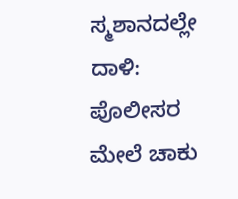ಸ್ಮಶಾನದಲ್ಲೇ ದಾಳಿ: ಪೊಲೀಸರ ಮೇಲೆ ಚಾಕು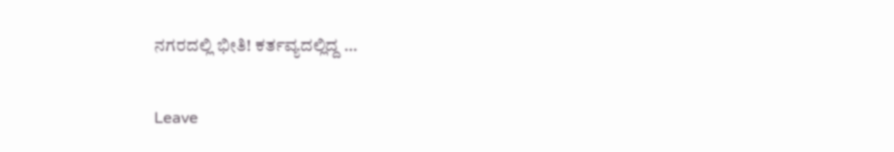ನಗರದಲ್ಲಿ ಭೀತಿ! ಕರ್ತವ್ಯದಲ್ಲಿದ್ದ …

Leave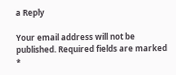a Reply

Your email address will not be published. Required fields are marked *